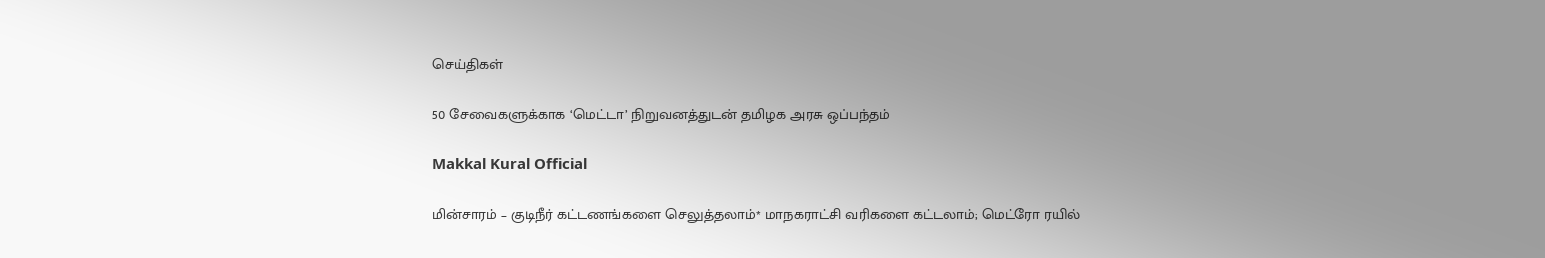செய்திகள்

50 சேவைகளுக்காக ‘மெட்டா’ நிறுவனத்துடன் தமிழக அரசு ஒப்பந்தம்

Makkal Kural Official

மின்சாரம் – குடிநீர் கட்டணங்களை செலுத்தலாம்* மாநகராட்சி வரிகளை கட்டலாம்; மெட்ரோ ரயில்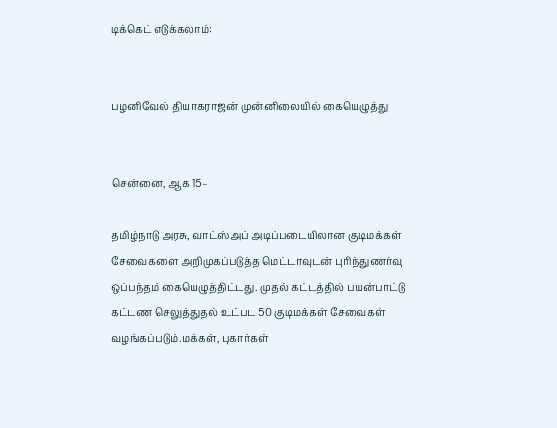டிக்கெட் எடுக்கலாம்:


பழனிவேல் தியாகராஜன் முன்னிலையில் கையெழுத்து


சென்னை, ஆக 15–

தமிழ்நாடு அரசு, வாட்ஸ்அப் அடிப்படையிலான குடிமக்கள் சேவைகளை அறிமுகப்படுத்த மெட்டாவுடன் புரிந்துணர்வு ஒப்பந்தம் கையெழுத்திட்டது. முதல் கட்டத்தில் பயன்பாட்டு கட்டண செலுத்துதல் உட்பட 50 குடிமக்கள் சேவைகள் வழங்கப்படும்.மக்கள், புகார்கள்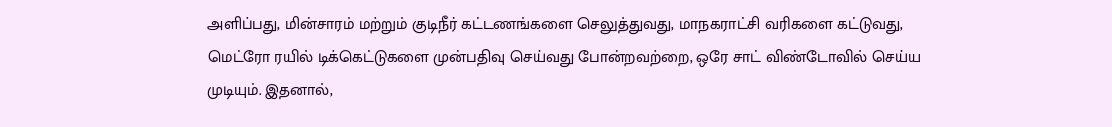அளிப்பது, மின்சாரம் மற்றும் குடிநீர் கட்டணங்களை செலுத்துவது, மாநகராட்சி வரிகளை கட்டுவது, மெட்ரோ ரயில் டிக்கெட்டுகளை முன்பதிவு செய்வது போன்றவற்றை, ஒரே சாட் விண்டோவில் செய்ய முடியும். இதனால்,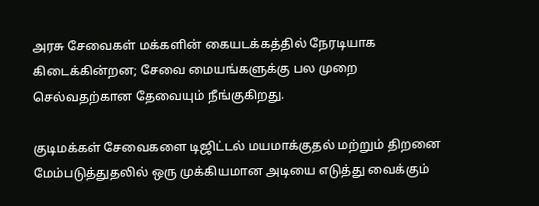அரசு சேவைகள் மக்களின் கையடக்கத்தில் நேரடியாக கிடைக்கின்றன; சேவை மையங்களுக்கு பல முறை செல்வதற்கான தேவையும் நீங்குகிறது.

குடிமக்கள் சேவைகளை டிஜிட்டல் மயமாக்குதல் மற்றும் திறனை மேம்படுத்துதலில் ஒரு முக்கியமான அடியை எடுத்து வைக்கும்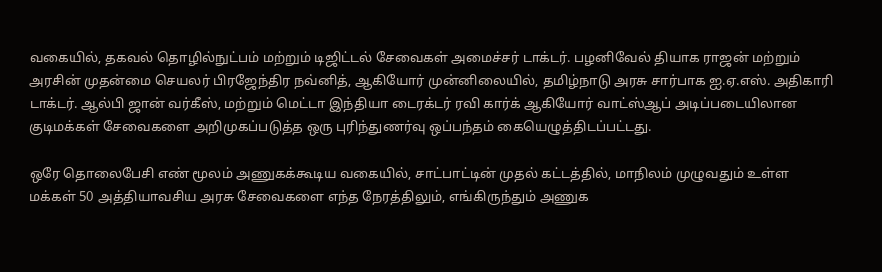வகையில், தகவல் தொழில்நுட்பம் மற்றும் டிஜிட்டல் சேவைகள் அமைச்சர் டாக்டர். பழனிவேல் தியாக ராஜன் மற்றும் அரசின் முதன்மை செயலர் பிரஜேந்திர நவ்னித், ஆகியோர் முன்னிலையில், தமிழ்நாடு அரசு சார்பாக ஐ.ஏ.எஸ். அதிகாரி டாக்டர். ஆல்பி ஜான் வர்கீஸ், மற்றும் மெட்டா இந்தியா டைரக்டர் ரவி கார்க் ஆகியோர் வாட்ஸ்ஆப் அடிப்படையிலான குடிமக்கள் சேவைகளை அறிமுகப்படுத்த ஒரு புரிந்துணர்வு ஒப்பந்தம் கையெழுத்திடப்பட்டது.

ஒரே தொலைபேசி எண் மூலம் அணுகக்கூடிய வகையில், சாட்பாட்டின் முதல் கட்டத்தில், மாநிலம் முழுவதும் உள்ள மக்கள் 50 அத்தியாவசிய அரசு சேவைகளை எந்த நேரத்திலும், எங்கிருந்தும் அணுக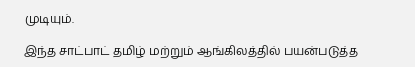முடியும்.

இந்த சாட்பாட் தமிழ் மற்றும் ஆங்கிலத்தில் பயன்படுத்த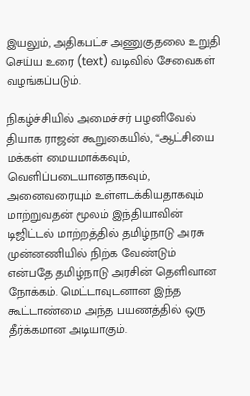இயலும், அதிகபட்ச அணுகுதலை உறுதி செய்ய உரை (text) வடிவில் சேவைகள் வழங்கப்படும்.

நிகழ்ச்சியில் அமைச்சர் பழனிவேல் தியாக ராஜன் கூறுகையில், “ஆட்சியை மக்கள் மையமாக்கவும், வெளிப்படையானதாகவும், அனைவரையும் உள்ளடக்கியதாகவும் மாற்றுவதன் மூலம் இந்தியாவின் டிஜிட்டல் மாற்றத்தில் தமிழ்நாடு அரசு முன்னணியில் நிற்க வேண்டும் என்பதே தமிழ்நாடு அரசின் தெளிவான நோக்கம். மெட்டாவுடனான இந்த கூட்டாண்மை அந்த பயணத்தில் ஒரு தீர்க்கமான அடியாகும்.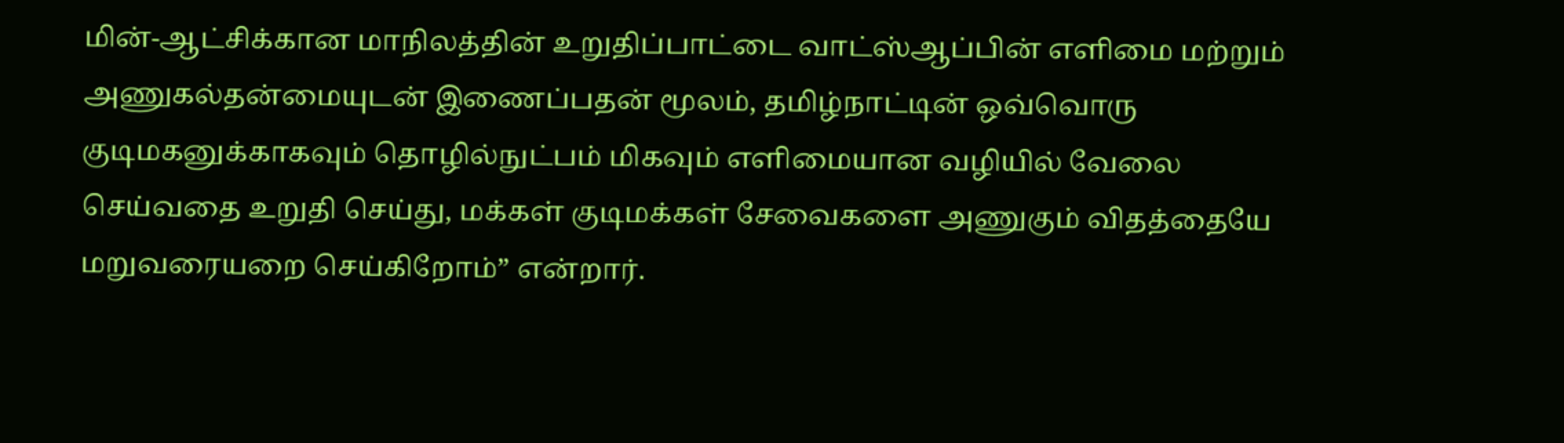மின்-ஆட்சிக்கான மாநிலத்தின் உறுதிப்பாட்டை வாட்ஸ்ஆப்பின் எளிமை மற்றும் அணுகல்தன்மையுடன் இணைப்பதன் மூலம், தமிழ்நாட்டின் ஒவ்வொரு குடிமகனுக்காகவும் தொழில்நுட்பம் மிகவும் எளிமையான வழியில் வேலை செய்வதை உறுதி செய்து, மக்கள் குடிமக்கள் சேவைகளை அணுகும் விதத்தையே மறுவரையறை செய்கிறோம்” என்றார்.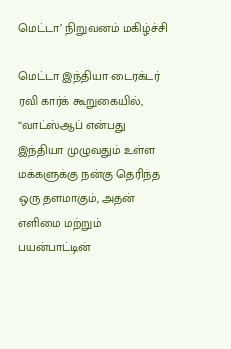மெட்டா’ நிறுவனம் மகிழ்ச்சி

மெட்டா இந்தியா டைரக்டர் ரவி கார்க் கூறுகையில், “வாட்ஸ்ஆப் என்பது இந்தியா முழுவதும் உள்ள மக்களுக்கு நன்கு தெரிந்த ஒரு தளமாகும், அதன் எளிமை மற்றும் பயன்பாட்டின்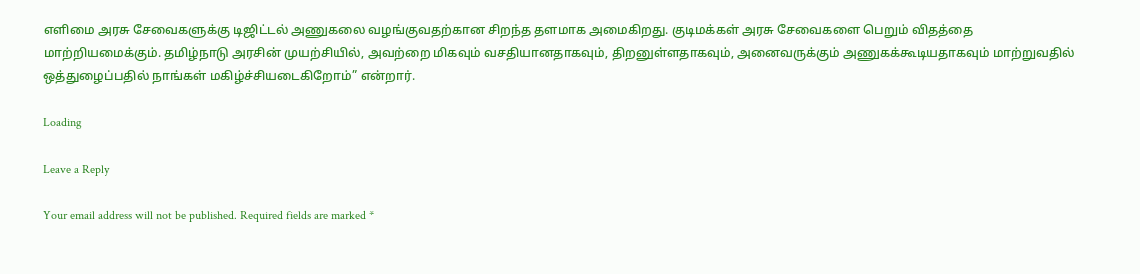எளிமை அரசு சேவைகளுக்கு டிஜிட்டல் அணுகலை வழங்குவதற்கான சிறந்த தளமாக அமைகிறது. குடிமக்கள் அரசு சேவைகளை பெறும் விதத்தை மாற்றியமைக்கும். தமிழ்நாடு அரசின் முயற்சியில், அவற்றை மிகவும் வசதியானதாகவும், திறனுள்ளதாகவும், அனைவருக்கும் அணுகக்கூடியதாகவும் மாற்றுவதில் ஒத்துழைப்பதில் நாங்கள் மகிழ்ச்சியடைகிறோம்” என்றார்.

Loading

Leave a Reply

Your email address will not be published. Required fields are marked *